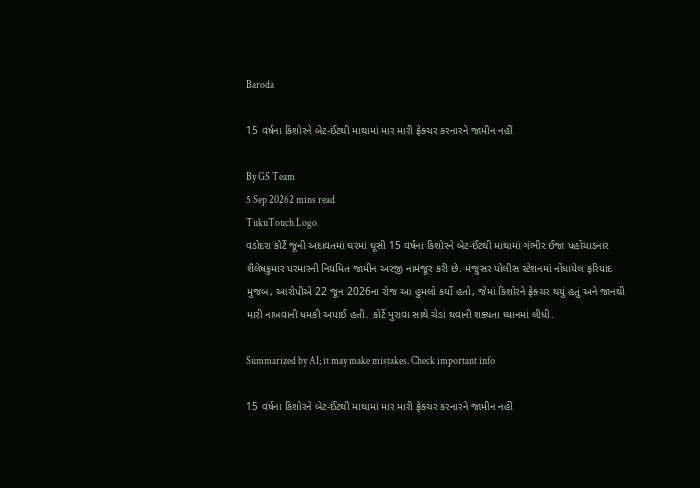Baroda

15 વર્ષના કિશોરને બેટ-ઈંટથી માથામાં માર મારી ફ્રેક્ચર કરનારને જામીન નહીં

By GS Team
5 Sep 20262 mins read
TukuTouch Logo
વડોદરા કોર્ટે જૂની અદાવતમાં ઘરમાં ઘૂસી 15 વર્ષના કિશોરને બેટ-ઈંટથી માથામાં ગંભીર ઈજા પહોંચાડનાર શૈલેષકુમાર પરમારની નિયમિત જામીન અરજી નામંજૂર કરી છે. મંજુસર પોલીસ સ્ટેશનમાં નોંધાયેલ ફરિયાદ મુજબ, આરોપીએ 22 જૂન 2026ના રોજ આ હુમલો કર્યો હતો, જેમાં કિશોરને ફ્રેક્ચર થયું હતું અને જાનથી મારી નાખવાની ધમકી અપાઈ હતી. કોર્ટે પુરાવા સાથે ચેડાં થવાની શક્યતા ધ્યાનમાં લીધી.

Summarized by AI; it may make mistakes. Check important info

15 વર્ષના કિશોરને બેટ-ઈંટથી માથામાં માર મારી ફ્રેક્ચર કરનારને જામીન નહીં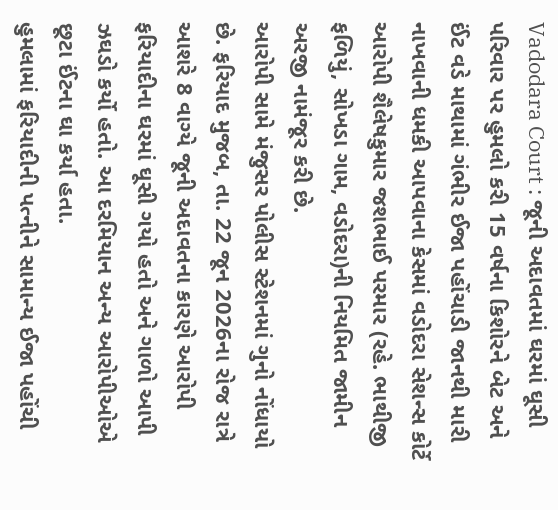Vadodara Court : જૂની અદાવતમાં ઘરમાં ઘૂસી પરિવાર પર હુમલો કરી 15 વર્ષના કિશોરને બેટ અને ઈંટ વડે માથામાં ગંભીર ઈજા પહોંચાડી જાનથી મારી નાખવાની ધમકી આપવાના કેસમાં વડોદરા સેશન્સ કોર્ટે આરોપી શૈલેષકુમાર જશભાઈ પરમાર (રહે. ભાથીજી ફળિયું, સોખડા ગામ, વડોદરા)ની નિયમિત જામીન અરજી નામંજૂર કરી છે.
આરોપી સામે મંજુસર પોલીસ સ્ટેશનમાં ગુનો નોંધાયો છે. ફરિયાદ મુજબ, તા. 22 જૂન 2026ના રોજ રાત્રે આશરે 8 વાગ્યે જૂની અદાવતના કારણે આરોપી ફરિયાદીના ઘરમાં ઘૂસી ગયો હતો અને ગાળો આપી ઝઘડો કર્યો હતો. આ દરમિયાન અન્ય આરોપીઓએ છૂટા ઈંટના ઘા કર્યા હતા.
હુમલામાં ફરિયાદીની પત્નીને સામાન્ય ઈજા પહોંચી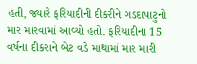હતી, જ્યારે ફરિયાદીની દીકરીને ગડદાપાટુનો માર મારવામાં આવ્યો હતો. ફરિયાદીના 15 વર્ષના દીકરાને બેટ વડે માથામાં માર મારી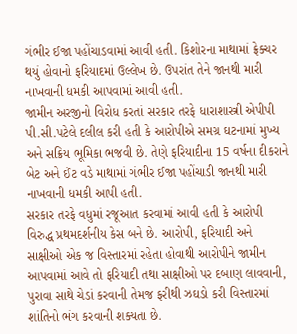ગંભીર ઈજા પહોંચાડવામાં આવી હતી. કિશોરના માથામાં ફ્રેક્ચર થયું હોવાનો ફરિયાદમાં ઉલ્લેખ છે. ઉપરાંત તેને જાનથી મારી નાખવાની ધમકી આપવામાં આવી હતી.
જામીન અરજીનો વિરોધ કરતાં સરકાર તરફે ધારાશાસ્ત્રી એપીપી પી.સી.પટેલે દલીલ કરી હતી કે આરોપીએ સમગ્ર ઘટનામાં મુખ્ય અને સક્રિય ભૂમિકા ભજવી છે. તેણે ફરિયાદીના 15 વર્ષના દીકરાને બેટ અને ઈંટ વડે માથામાં ગંભીર ઈજા પહોંચાડી જાનથી મારી નાખવાની ધમકી આપી હતી.
સરકાર તરફે વધુમાં રજૂઆત કરવામાં આવી હતી કે આરોપી વિરુદ્ધ પ્રથમદર્શનીય કેસ બને છે. આરોપી, ફરિયાદી અને સાક્ષીઓ એક જ વિસ્તારમાં રહેતા હોવાથી આરોપીને જામીન આપવામાં આવે તો ફરિયાદી તથા સાક્ષીઓ પર દબાણ લાવવાની, પુરાવા સાથે ચેડાં કરવાની તેમજ ફરીથી ઝઘડો કરી વિસ્તારમાં શાંતિનો ભંગ કરવાની શક્યતા છે.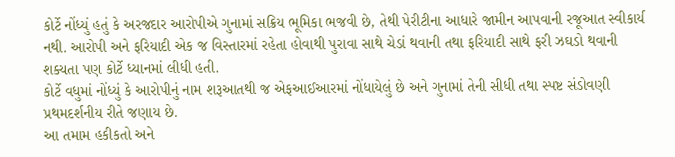કોર્ટે નોંધ્યું હતું કે અરજદાર આરોપીએ ગુનામાં સક્રિય ભૂમિકા ભજવી છે, તેથી પેરીટીના આધારે જામીન આપવાની રજૂઆત સ્વીકાર્ય નથી. આરોપી અને ફરિયાદી એક જ વિસ્તારમાં રહેતા હોવાથી પુરાવા સાથે ચેડાં થવાની તથા ફરિયાદી સાથે ફરી ઝઘડો થવાની શક્યતા પણ કોર્ટે ધ્યાનમાં લીધી હતી.
કોર્ટે વધુમાં નોંધ્યું કે આરોપીનું નામ શરૂઆતથી જ એફઆઈઆરમાં નોંધાયેલું છે અને ગુનામાં તેની સીધી તથા સ્પષ્ટ સંડોવણી પ્રથમદર્શનીય રીતે જણાય છે.
આ તમામ હકીકતો અને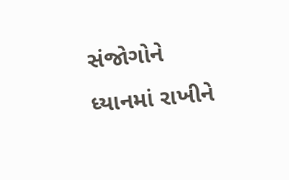સંજોગોને ધ્યાનમાં રાખીને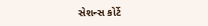સેશન્સ કોર્ટે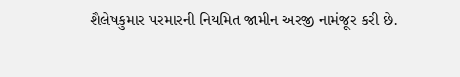શૈલેષકુમાર પરમારની નિયમિત જામીન અરજી નામંજૂર કરી છે.